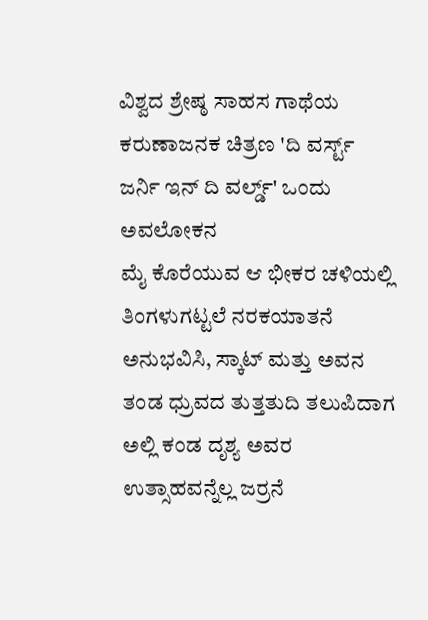ವಿಶ್ವದ ಶ್ರೇಷ್ಠ ಸಾಹಸ ಗಾಥೆಯ ಕರುಣಾಜನಕ ಚಿತ್ರಣ 'ದಿ ವರ್ಸ್ಟ್ ಜರ್ನಿ ಇನ್ ದಿ ವರ್ಲ್ಡ್' ಒಂದು ಅವಲೋಕನ
ಮೈ ಕೊರೆಯುವ ಆ ಭೀಕರ ಚಳಿಯಲ್ಲಿ ತಿಂಗಳುಗಟ್ಟಲೆ ನರಕಯಾತನೆ ಅನುಭವಿಸಿ, ಸ್ಕಾಟ್ ಮತ್ತು ಅವನ ತಂಡ ಧ್ರುವದ ತುತ್ತತುದಿ ತಲುಪಿದಾಗ ಅಲ್ಲಿ ಕಂಡ ದೃಶ್ಯ ಅವರ ಉತ್ಸಾಹವನ್ನೆಲ್ಲ ಜರ್ರನೆ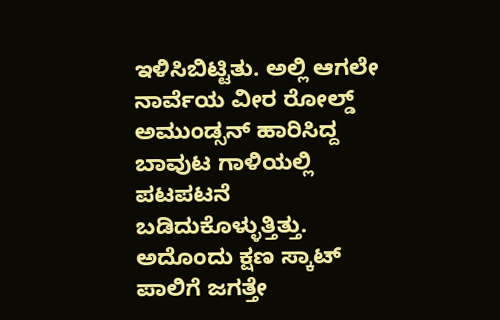ಇಳಿಸಿಬಿಟ್ಟಿತು. ಅಲ್ಲಿ ಆಗಲೇ ನಾರ್ವೆಯ ವೀರ ರೋಲ್ಡ್ ಅಮುಂಡ್ಸನ್ ಹಾರಿಸಿದ್ದ ಬಾವುಟ ಗಾಳಿಯಲ್ಲಿ ಪಟಪಟನೆ ಬಡಿದುಕೊಳ್ಳುತ್ತಿತ್ತು. ಅದೊಂದು ಕ್ಷಣ ಸ್ಕಾಟ್ ಪಾಲಿಗೆ ಜಗತ್ತೇ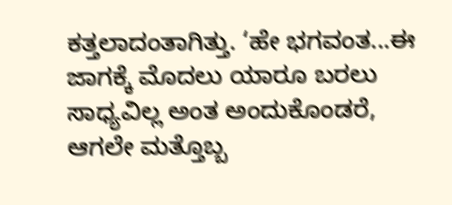ಕತ್ತಲಾದಂತಾಗಿತ್ತು. ‘ಹೇ ಭಗವಂತ...ಈ ಜಾಗಕ್ಕೆ ಮೊದಲು ಯಾರೂ ಬರಲು ಸಾಧ್ಯವಿಲ್ಲ ಅಂತ ಅಂದುಕೊಂಡರೆ, ಆಗಲೇ ಮತ್ತೊಬ್ಬ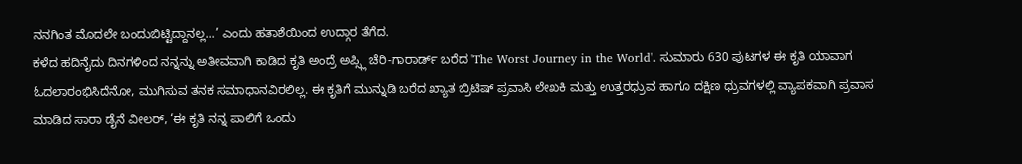ನನಗಿಂತ ಮೊದಲೇ ಬಂದುಬಿಟ್ಟಿದ್ದಾನಲ್ಲ...’ ಎಂದು ಹತಾಶೆಯಿಂದ ಉದ್ಗಾರ ತೆಗೆದ.
ಕಳೆದ ಹದಿನೈದು ದಿನಗಳಿಂದ ನನ್ನನ್ನು ಅತೀವವಾಗಿ ಕಾಡಿದ ಕೃತಿ ಅಂದ್ರೆ ಅಪ್ಸ್ಲಿ ಚೆರಿ-ಗಾರಾರ್ಡ್ ಬರೆದ 'The Worst Journey in the World'. ಸುಮಾರು 630 ಪುಟಗಳ ಈ ಕೃತಿ ಯಾವಾಗ ಓದಲಾರಂಭಿಸಿದೆನೋ, ಮುಗಿಸುವ ತನಕ ಸಮಾಧಾನವಿರಲಿಲ್ಲ. ಈ ಕೃತಿಗೆ ಮುನ್ನುಡಿ ಬರೆದ ಖ್ಯಾತ ಬ್ರಿಟಿಷ್ ಪ್ರವಾಸಿ ಲೇಖಕಿ ಮತ್ತು ಉತ್ತರಧ್ರುವ ಹಾಗೂ ದಕ್ಷಿಣ ಧ್ರುವಗಳಲ್ಲಿ ವ್ಯಾಪಕವಾಗಿ ಪ್ರವಾಸ ಮಾಡಿದ ಸಾರಾ ಡೈನೆ ವೀಲರ್, ‘ಈ ಕೃತಿ ನನ್ನ ಪಾಲಿಗೆ ಒಂದು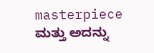masterpiece ಮತ್ತು ಅದನ್ನು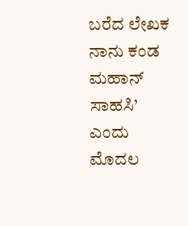ಬರೆದ ಲೇಖಕ ನಾನು ಕಂಡ ಮಹಾನ್ ಸಾಹಸಿ’ ಎಂದು ಮೊದಲ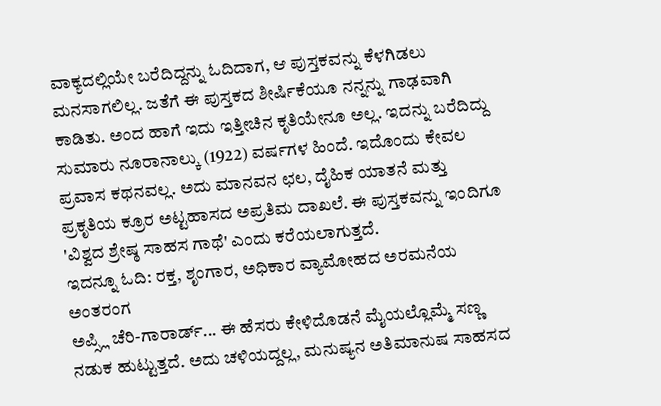ವಾಕ್ಯದಲ್ಲಿಯೇ ಬರೆದಿದ್ದನ್ನು ಓದಿದಾಗ, ಆ ಪುಸ್ತಕವನ್ನು ಕೆಳಗಿಡಲು ಮನಸಾಗಲಿಲ್ಲ. ಜತೆಗೆ ಈ ಪುಸ್ತಕದ ಶೀರ್ಷಿಕೆಯೂ ನನ್ನನ್ನು ಗಾಢವಾಗಿ ಕಾಡಿತು. ಅಂದ ಹಾಗೆ ಇದು ಇತ್ತೀಚಿನ ಕೃತಿಯೇನೂ ಅಲ್ಲ. ಇದನ್ನು ಬರೆದಿದ್ದು ಸುಮಾರು ನೂರಾನಾಲ್ಕು (1922) ವರ್ಷಗಳ ಹಿಂದೆ. ಇದೊಂದು ಕೇವಲ ಪ್ರವಾಸ ಕಥನವಲ್ಲ. ಅದು ಮಾನವನ ಛಲ, ದೈಹಿಕ ಯಾತನೆ ಮತ್ತು ಪ್ರಕೃತಿಯ ಕ್ರೂರ ಅಟ್ಟಹಾಸದ ಅಪ್ರತಿಮ ದಾಖಲೆ. ಈ ಪುಸ್ತಕವನ್ನು ಇಂದಿಗೂ 'ವಿಶ್ವದ ಶ್ರೇಷ್ಠ ಸಾಹಸ ಗಾಥೆ' ಎಂದು ಕರೆಯಲಾಗುತ್ತದೆ.
ಇದನ್ನೂ ಓದಿ: ರಕ್ತ, ಶೃಂಗಾರ, ಅಧಿಕಾರ ವ್ಯಾಮೋಹದ ಅರಮನೆಯ ಅಂತರಂಗ
ಅಪ್ಸ್ಲಿ ಚೆರಿ-ಗಾರಾರ್ಡ್... ಈ ಹೆಸರು ಕೇಳಿದೊಡನೆ ಮೈಯಲ್ಲೊಮ್ಮೆ ಸಣ್ಣ ನಡುಕ ಹುಟ್ಟುತ್ತದೆ. ಅದು ಚಳಿಯದ್ದಲ್ಲ, ಮನುಷ್ಯನ ಅತಿಮಾನುಷ ಸಾಹಸದ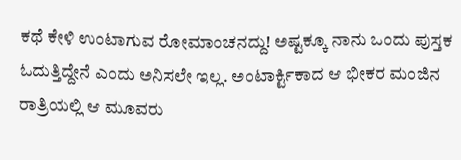ಕಥೆ ಕೇಳಿ ಉಂಟಾಗುವ ರೋಮಾಂಚನದ್ದು! ಅಷ್ಟಕ್ಕೂ ನಾನು ಒಂದು ಪುಸ್ತಕ ಓದುತ್ತಿದ್ದೇನೆ ಎಂದು ಅನಿಸಲೇ ಇಲ್ಲ. ಅಂಟಾರ್ಕ್ಟಿಕಾದ ಆ ಭೀಕರ ಮಂಜಿನ ರಾತ್ರಿಯಲ್ಲಿ ಆ ಮೂವರು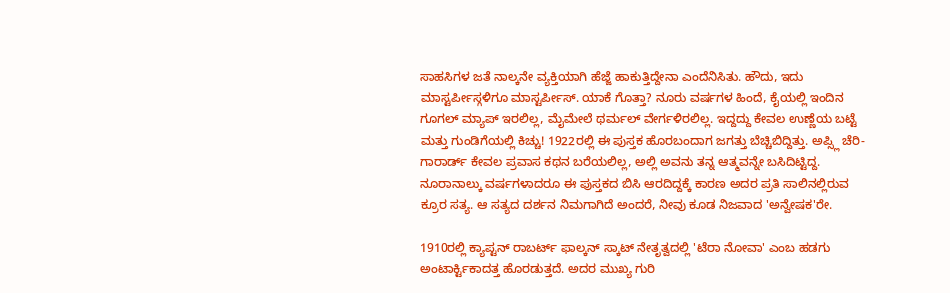ಸಾಹಸಿಗಳ ಜತೆ ನಾಲ್ಕನೇ ವ್ಯಕ್ತಿಯಾಗಿ ಹೆಜ್ಜೆ ಹಾಕುತ್ತಿದ್ದೇನಾ ಎಂದೆನಿಸಿತು. ಹೌದು, ಇದು ಮಾಸ್ಟರ್ಪೀಸ್ಗಳಿಗೂ ಮಾಸ್ಟರ್ಪೀಸ್. ಯಾಕೆ ಗೊತ್ತಾ? ನೂರು ವರ್ಷಗಳ ಹಿಂದೆ, ಕೈಯಲ್ಲಿ ಇಂದಿನ ಗೂಗಲ್ ಮ್ಯಾಪ್ ಇರಲಿಲ್ಲ, ಮೈಮೇಲೆ ಥರ್ಮಲ್ ವೇರ್ಗಳಿರಲಿಲ್ಲ. ಇದ್ದದ್ದು ಕೇವಲ ಉಣ್ಣೆಯ ಬಟ್ಟೆ ಮತ್ತು ಗುಂಡಿಗೆಯಲ್ಲಿ ಕಿಚ್ಚು! 1922ರಲ್ಲಿ ಈ ಪುಸ್ತಕ ಹೊರಬಂದಾಗ ಜಗತ್ತು ಬೆಚ್ಚಿಬಿದ್ದಿತ್ತು. ಅಪ್ಸ್ಲಿ ಚೆರಿ-ಗಾರಾರ್ಡ್ ಕೇವಲ ಪ್ರವಾಸ ಕಥನ ಬರೆಯಲಿಲ್ಲ, ಅಲ್ಲಿ ಅವನು ತನ್ನ ಆತ್ಮವನ್ನೇ ಬಸಿದಿಟ್ಟಿದ್ದ. ನೂರಾನಾಲ್ಕು ವರ್ಷಗಳಾದರೂ ಈ ಪುಸ್ತಕದ ಬಿಸಿ ಆರದಿದ್ದಕ್ಕೆ ಕಾರಣ ಅದರ ಪ್ರತಿ ಸಾಲಿನಲ್ಲಿರುವ ಕ್ರೂರ ಸತ್ಯ. ಆ ಸತ್ಯದ ದರ್ಶನ ನಿಮಗಾಗಿದೆ ಅಂದರೆ, ನೀವು ಕೂಡ ನಿಜವಾದ 'ಅನ್ವೇಷಕ'ರೇ.

1910ರಲ್ಲಿ ಕ್ಯಾಪ್ಟನ್ ರಾಬರ್ಟ್ ಫಾಲ್ಕನ್ ಸ್ಕಾಟ್ ನೇತೃತ್ವದಲ್ಲಿ 'ಟೆರಾ ನೋವಾ' ಎಂಬ ಹಡಗು ಅಂಟಾರ್ಕ್ಟಿಕಾದತ್ತ ಹೊರಡುತ್ತದೆ. ಅದರ ಮುಖ್ಯ ಗುರಿ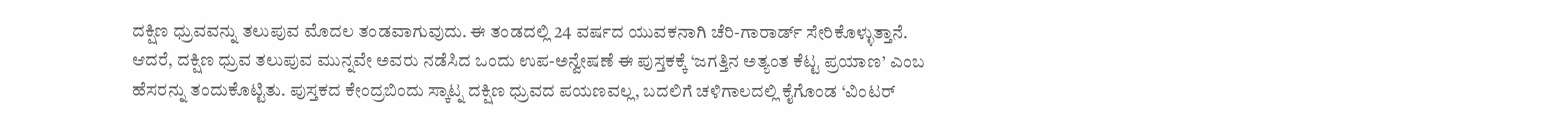ದಕ್ಷಿಣ ಧ್ರುವವನ್ನು ತಲುಪುವ ಮೊದಲ ತಂಡವಾಗುವುದು. ಈ ತಂಡದಲ್ಲಿ 24 ವರ್ಷದ ಯುವಕನಾಗಿ ಚೆರಿ-ಗಾರಾರ್ಡ್ ಸೇರಿಕೊಳ್ಳುತ್ತಾನೆ. ಆದರೆ, ದಕ್ಷಿಣ ಧ್ರುವ ತಲುಪುವ ಮುನ್ನವೇ ಅವರು ನಡೆಸಿದ ಒಂದು ಉಪ-ಅನ್ವೇಷಣೆ ಈ ಪುಸ್ತಕಕ್ಕೆ ‘ಜಗತ್ತಿನ ಅತ್ಯಂತ ಕೆಟ್ಟ ಪ್ರಯಾಣ’ ಎಂಬ ಹೆಸರನ್ನು ತಂದುಕೊಟ್ಟಿತು. ಪುಸ್ತಕದ ಕೇಂದ್ರಬಿಂದು ಸ್ಕಾಟ್ನ ದಕ್ಷಿಣ ಧ್ರುವದ ಪಯಣವಲ್ಲ, ಬದಲಿಗೆ ಚಳಿಗಾಲದಲ್ಲಿ ಕೈಗೊಂಡ ‘ವಿಂಟರ್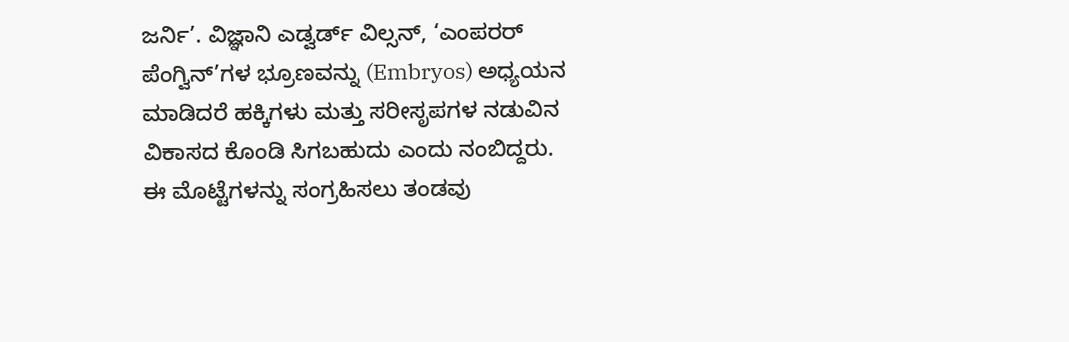ಜರ್ನಿ’. ವಿಜ್ಞಾನಿ ಎಡ್ವರ್ಡ್ ವಿಲ್ಸನ್, ‘ಎಂಪರರ್ ಪೆಂಗ್ವಿನ್’ಗಳ ಭ್ರೂಣವನ್ನು (Embryos) ಅಧ್ಯಯನ ಮಾಡಿದರೆ ಹಕ್ಕಿಗಳು ಮತ್ತು ಸರೀಸೃಪಗಳ ನಡುವಿನ ವಿಕಾಸದ ಕೊಂಡಿ ಸಿಗಬಹುದು ಎಂದು ನಂಬಿದ್ದರು. ಈ ಮೊಟ್ಟೆಗಳನ್ನು ಸಂಗ್ರಹಿಸಲು ತಂಡವು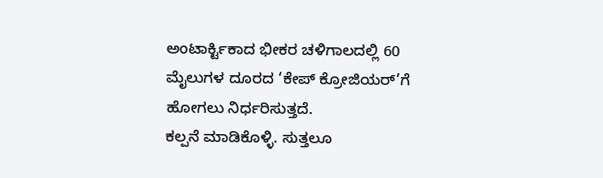ಅಂಟಾರ್ಕ್ಟಿಕಾದ ಭೀಕರ ಚಳಿಗಾಲದಲ್ಲಿ 60 ಮೈಲುಗಳ ದೂರದ ‘ಕೇಪ್ ಕ್ರೋಜಿಯರ್’ಗೆ ಹೋಗಲು ನಿರ್ಧರಿಸುತ್ತದೆ.
ಕಲ್ಪನೆ ಮಾಡಿಕೊಳ್ಳಿ. ಸುತ್ತಲೂ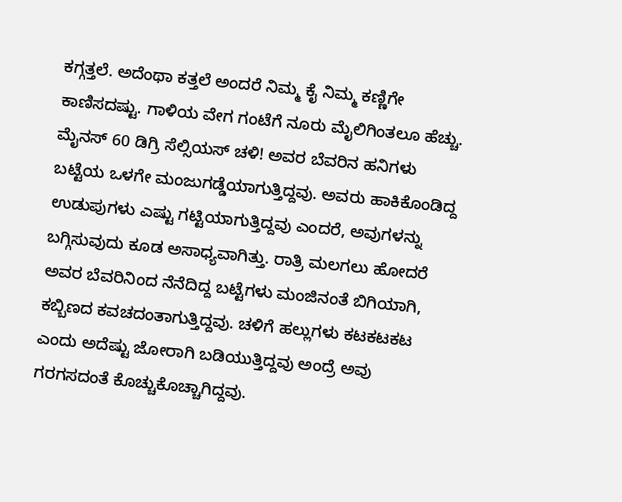ಕಗ್ಗತ್ತಲೆ. ಅದೆಂಥಾ ಕತ್ತಲೆ ಅಂದರೆ ನಿಮ್ಮ ಕೈ ನಿಮ್ಮ ಕಣ್ಣಿಗೇ ಕಾಣಿಸದಷ್ಟು. ಗಾಳಿಯ ವೇಗ ಗಂಟೆಗೆ ನೂರು ಮೈಲಿಗಿಂತಲೂ ಹೆಚ್ಚು. ಮೈನಸ್ 60 ಡಿಗ್ರಿ ಸೆಲ್ಸಿಯಸ್ ಚಳಿ! ಅವರ ಬೆವರಿನ ಹನಿಗಳು ಬಟ್ಟೆಯ ಒಳಗೇ ಮಂಜುಗಡ್ಡೆಯಾಗುತ್ತಿದ್ದವು. ಅವರು ಹಾಕಿಕೊಂಡಿದ್ದ ಉಡುಪುಗಳು ಎಷ್ಟು ಗಟ್ಟಿಯಾಗುತ್ತಿದ್ದವು ಎಂದರೆ, ಅವುಗಳನ್ನು ಬಗ್ಗಿಸುವುದು ಕೂಡ ಅಸಾಧ್ಯವಾಗಿತ್ತು. ರಾತ್ರಿ ಮಲಗಲು ಹೋದರೆ ಅವರ ಬೆವರಿನಿಂದ ನೆನೆದಿದ್ದ ಬಟ್ಟೆಗಳು ಮಂಜಿನಂತೆ ಬಿಗಿಯಾಗಿ, ಕಬ್ಬಿಣದ ಕವಚದಂತಾಗುತ್ತಿದ್ದವು. ಚಳಿಗೆ ಹಲ್ಲುಗಳು ಕಟಕಟಕಟ ಎಂದು ಅದೆಷ್ಟು ಜೋರಾಗಿ ಬಡಿಯುತ್ತಿದ್ದವು ಅಂದ್ರೆ ಅವು ಗರಗಸದಂತೆ ಕೊಚ್ಚುಕೊಚ್ಚಾಗಿದ್ದವು.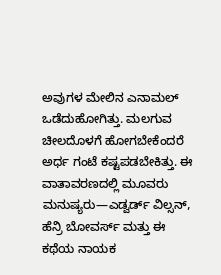ಅವುಗಳ ಮೇಲಿನ ಎನಾಮಲ್ ಒಡೆದುಹೋಗಿತ್ತು. ಮಲಗುವ ಚೀಲದೊಳಗೆ ಹೋಗಬೇಕೆಂದರೆ ಅರ್ಧ ಗಂಟೆ ಕಷ್ಟಪಡಬೇಕಿತ್ತು. ಈ ವಾತಾವರಣದಲ್ಲಿ ಮೂವರು ಮನುಷ್ಯರು—ಎಡ್ವರ್ಡ್ ವಿಲ್ಸನ್, ಹೆನ್ರಿ ಬೋವರ್ಸ್ ಮತ್ತು ಈ ಕಥೆಯ ನಾಯಕ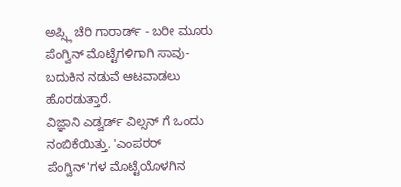ಅಪ್ಸ್ಲಿ ಚೆರಿ ಗಾರಾರ್ಡ್ - ಬರೀ ಮೂರು ಪೆಂಗ್ವಿನ್ ಮೊಟ್ಟೆಗಳಿಗಾಗಿ ಸಾವು-ಬದುಕಿನ ನಡುವೆ ಆಟವಾಡಲು ಹೊರಡುತ್ತಾರೆ.
ವಿಜ್ಞಾನಿ ಎಡ್ವರ್ಡ್ ವಿಲ್ಸನ್ ಗೆ ಒಂದು ನಂಬಿಕೆಯಿತ್ತು. 'ಎಂಪರರ್ ಪೆಂಗ್ವಿನ್'ಗಳ ಮೊಟ್ಟೆಯೊಳಗಿನ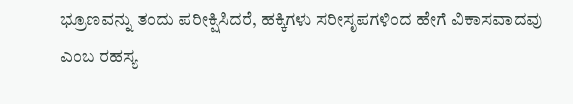ಭ್ರೂಣವನ್ನು ತಂದು ಪರೀಕ್ಷಿಸಿದರೆ, ಹಕ್ಕಿಗಳು ಸರೀಸೃಪಗಳಿಂದ ಹೇಗೆ ವಿಕಾಸವಾದವು ಎಂಬ ರಹಸ್ಯ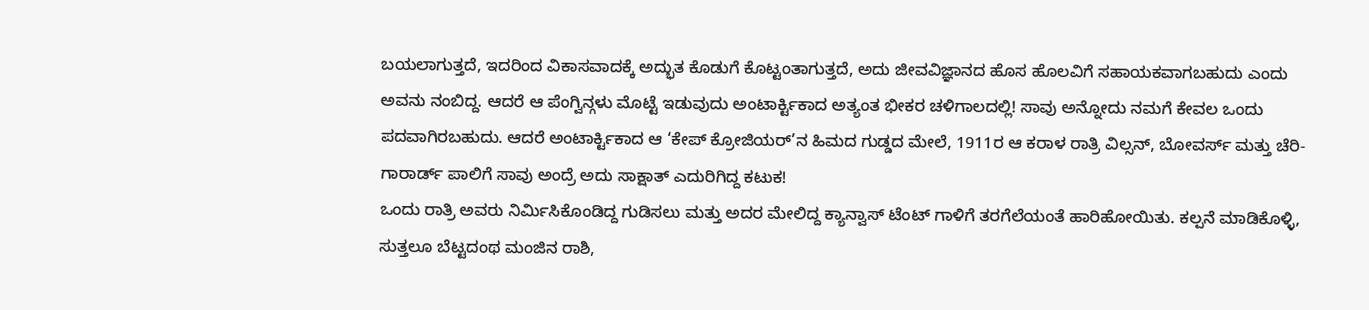ಬಯಲಾಗುತ್ತದೆ, ಇದರಿಂದ ವಿಕಾಸವಾದಕ್ಕೆ ಅದ್ಭುತ ಕೊಡುಗೆ ಕೊಟ್ಟಂತಾಗುತ್ತದೆ, ಅದು ಜೀವವಿಜ್ಞಾನದ ಹೊಸ ಹೊಲವಿಗೆ ಸಹಾಯಕವಾಗಬಹುದು ಎಂದು ಅವನು ನಂಬಿದ್ದ. ಆದರೆ ಆ ಪೆಂಗ್ವಿನ್ಗಳು ಮೊಟ್ಟೆ ಇಡುವುದು ಅಂಟಾರ್ಕ್ಟಿಕಾದ ಅತ್ಯಂತ ಭೀಕರ ಚಳಿಗಾಲದಲ್ಲಿ! ಸಾವು ಅನ್ನೋದು ನಮಗೆ ಕೇವಲ ಒಂದು ಪದವಾಗಿರಬಹುದು. ಆದರೆ ಅಂಟಾರ್ಕ್ಟಿಕಾದ ಆ ‘ಕೇಪ್ ಕ್ರೋಜಿಯರ್’ನ ಹಿಮದ ಗುಡ್ಡದ ಮೇಲೆ, 1911ರ ಆ ಕರಾಳ ರಾತ್ರಿ ವಿಲ್ಸನ್, ಬೋವರ್ಸ್ ಮತ್ತು ಚೆರಿ-ಗಾರಾರ್ಡ್ ಪಾಲಿಗೆ ಸಾವು ಅಂದ್ರೆ ಅದು ಸಾಕ್ಷಾತ್ ಎದುರಿಗಿದ್ದ ಕಟುಕ!
ಒಂದು ರಾತ್ರಿ ಅವರು ನಿರ್ಮಿಸಿಕೊಂಡಿದ್ದ ಗುಡಿಸಲು ಮತ್ತು ಅದರ ಮೇಲಿದ್ದ ಕ್ಯಾನ್ವಾಸ್ ಟೆಂಟ್ ಗಾಳಿಗೆ ತರಗೆಲೆಯಂತೆ ಹಾರಿಹೋಯಿತು. ಕಲ್ಪನೆ ಮಾಡಿಕೊಳ್ಳಿ, ಸುತ್ತಲೂ ಬೆಟ್ಟದಂಥ ಮಂಜಿನ ರಾಶಿ,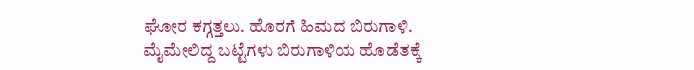ಘೋರ ಕಗ್ಗತ್ತಲು. ಹೊರಗೆ ಹಿಮದ ಬಿರುಗಾಳಿ. ಮೈಮೇಲಿದ್ದ ಬಟ್ಟೆಗಳು ಬಿರುಗಾಳಿಯ ಹೊಡೆತಕ್ಕೆ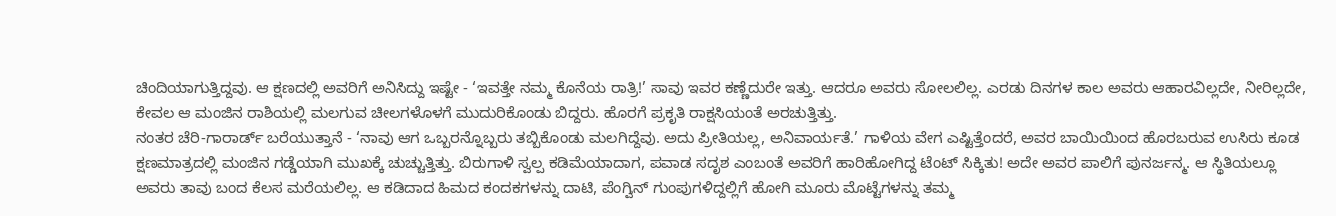ಚಿಂದಿಯಾಗುತ್ತಿದ್ದವು. ಆ ಕ್ಷಣದಲ್ಲಿ ಅವರಿಗೆ ಅನಿಸಿದ್ದು ಇಷ್ಟೇ - ‘ಇವತ್ತೇ ನಮ್ಮ ಕೊನೆಯ ರಾತ್ರಿ!’ ಸಾವು ಇವರ ಕಣ್ಣೆದುರೇ ಇತ್ತು. ಆದರೂ ಅವರು ಸೋಲಲಿಲ್ಲ. ಎರಡು ದಿನಗಳ ಕಾಲ ಅವರು ಆಹಾರವಿಲ್ಲದೇ, ನೀರಿಲ್ಲದೇ, ಕೇವಲ ಆ ಮಂಜಿನ ರಾಶಿಯಲ್ಲಿ ಮಲಗುವ ಚೀಲಗಳೊಳಗೆ ಮುದುರಿಕೊಂಡು ಬಿದ್ದರು. ಹೊರಗೆ ಪ್ರಕೃತಿ ರಾಕ್ಷಸಿಯಂತೆ ಅರಚುತ್ತಿತ್ತು.
ನಂತರ ಚೆರಿ-ಗಾರಾರ್ಡ್ ಬರೆಯುತ್ತಾನೆ - ‘ನಾವು ಆಗ ಒಬ್ಬರನ್ನೊಬ್ಬರು ತಬ್ಬಿಕೊಂಡು ಮಲಗಿದ್ದೆವು. ಅದು ಪ್ರೀತಿಯಲ್ಲ, ಅನಿವಾರ್ಯತೆ.’ ಗಾಳಿಯ ವೇಗ ಎಷ್ಟಿತ್ತೆಂದರೆ, ಅವರ ಬಾಯಿಯಿಂದ ಹೊರಬರುವ ಉಸಿರು ಕೂಡ ಕ್ಷಣಮಾತ್ರದಲ್ಲಿ ಮಂಜಿನ ಗಡ್ಡೆಯಾಗಿ ಮುಖಕ್ಕೆ ಚುಚ್ಚುತ್ತಿತ್ತು. ಬಿರುಗಾಳಿ ಸ್ವಲ್ಪ ಕಡಿಮೆಯಾದಾಗ, ಪವಾಡ ಸದೃಶ ಎಂಬಂತೆ ಅವರಿಗೆ ಹಾರಿಹೋಗಿದ್ದ ಟೆಂಟ್ ಸಿಕ್ಕಿತು! ಅದೇ ಅವರ ಪಾಲಿಗೆ ಪುನರ್ಜನ್ಮ. ಆ ಸ್ಥಿತಿಯಲ್ಲೂ ಅವರು ತಾವು ಬಂದ ಕೆಲಸ ಮರೆಯಲಿಲ್ಲ. ಆ ಕಡಿದಾದ ಹಿಮದ ಕಂದಕಗಳನ್ನು ದಾಟಿ, ಪೆಂಗ್ವಿನ್ ಗುಂಪುಗಳಿದ್ದಲ್ಲಿಗೆ ಹೋಗಿ ಮೂರು ಮೊಟ್ಟೆಗಳನ್ನು ತಮ್ಮ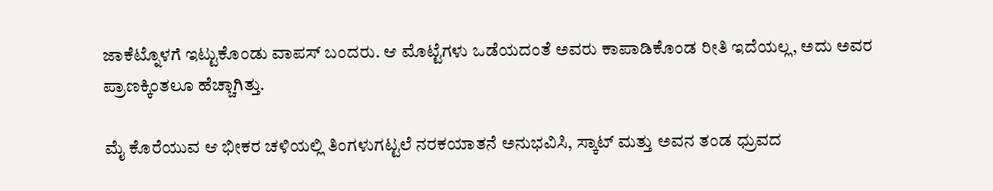ಜಾಕೆಟ್ನೊಳಗೆ ಇಟ್ಟುಕೊಂಡು ವಾಪಸ್ ಬಂದರು. ಆ ಮೊಟ್ಟೆಗಳು ಒಡೆಯದಂತೆ ಅವರು ಕಾಪಾಡಿಕೊಂಡ ರೀತಿ ಇದೆಯಲ್ಲ, ಅದು ಅವರ ಪ್ರಾಣಕ್ಕಿಂತಲೂ ಹೆಚ್ಚಾಗಿತ್ತು.

ಮೈ ಕೊರೆಯುವ ಆ ಭೀಕರ ಚಳಿಯಲ್ಲಿ ತಿಂಗಳುಗಟ್ಟಲೆ ನರಕಯಾತನೆ ಅನುಭವಿಸಿ, ಸ್ಕಾಟ್ ಮತ್ತು ಅವನ ತಂಡ ಧ್ರುವದ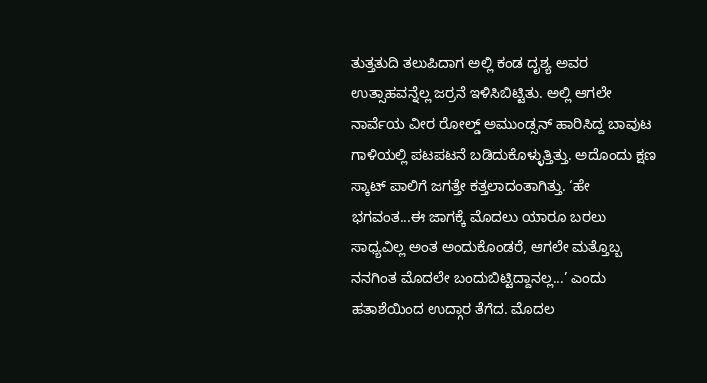ತುತ್ತತುದಿ ತಲುಪಿದಾಗ ಅಲ್ಲಿ ಕಂಡ ದೃಶ್ಯ ಅವರ ಉತ್ಸಾಹವನ್ನೆಲ್ಲ ಜರ್ರನೆ ಇಳಿಸಿಬಿಟ್ಟಿತು. ಅಲ್ಲಿ ಆಗಲೇ ನಾರ್ವೆಯ ವೀರ ರೋಲ್ಡ್ ಅಮುಂಡ್ಸನ್ ಹಾರಿಸಿದ್ದ ಬಾವುಟ ಗಾಳಿಯಲ್ಲಿ ಪಟಪಟನೆ ಬಡಿದುಕೊಳ್ಳುತ್ತಿತ್ತು. ಅದೊಂದು ಕ್ಷಣ ಸ್ಕಾಟ್ ಪಾಲಿಗೆ ಜಗತ್ತೇ ಕತ್ತಲಾದಂತಾಗಿತ್ತು. ‘ಹೇ ಭಗವಂತ...ಈ ಜಾಗಕ್ಕೆ ಮೊದಲು ಯಾರೂ ಬರಲು ಸಾಧ್ಯವಿಲ್ಲ ಅಂತ ಅಂದುಕೊಂಡರೆ, ಆಗಲೇ ಮತ್ತೊಬ್ಬ ನನಗಿಂತ ಮೊದಲೇ ಬಂದುಬಿಟ್ಟಿದ್ದಾನಲ್ಲ...’ ಎಂದು ಹತಾಶೆಯಿಂದ ಉದ್ಗಾರ ತೆಗೆದ. ಮೊದಲ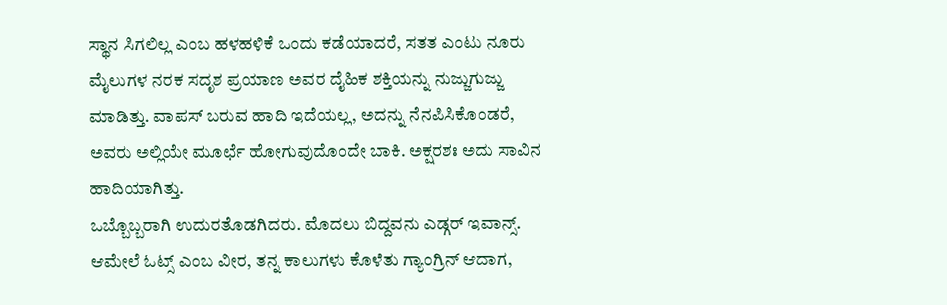ಸ್ಥಾನ ಸಿಗಲಿಲ್ಲ ಎಂಬ ಹಳಹಳಿಕೆ ಒಂದು ಕಡೆಯಾದರೆ, ಸತತ ಎಂಟು ನೂರು ಮೈಲುಗಳ ನರಕ ಸದೃಶ ಪ್ರಯಾಣ ಅವರ ದೈಹಿಕ ಶಕ್ತಿಯನ್ನು ನುಜ್ಜುಗುಜ್ಜು ಮಾಡಿತ್ತು. ವಾಪಸ್ ಬರುವ ಹಾದಿ ಇದೆಯಲ್ಲ, ಅದನ್ನು ನೆನಪಿಸಿಕೊಂಡರೆ, ಅವರು ಅಲ್ಲಿಯೇ ಮೂರ್ಛೆ ಹೋಗುವುದೊಂದೇ ಬಾಕಿ. ಅಕ್ಷರಶಃ ಅದು ಸಾವಿನ ಹಾದಿಯಾಗಿತ್ತು.
ಒಬ್ಬೊಬ್ಬರಾಗಿ ಉದುರತೊಡಗಿದರು. ಮೊದಲು ಬಿದ್ದವನು ಎಡ್ಗರ್ ಇವಾನ್ಸ್. ಆಮೇಲೆ ಓಟ್ಸ್ ಎಂಬ ವೀರ, ತನ್ನ ಕಾಲುಗಳು ಕೊಳೆತು ಗ್ಯಾಂಗ್ರಿನ್ ಆದಾಗ,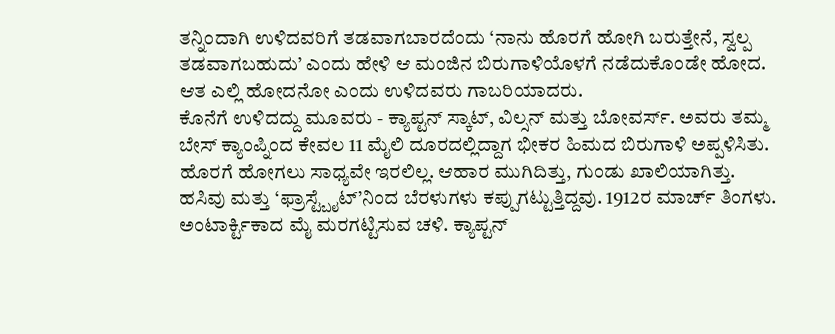ತನ್ನಿಂದಾಗಿ ಉಳಿದವರಿಗೆ ತಡವಾಗಬಾರದೆಂದು ‘ನಾನು ಹೊರಗೆ ಹೋಗಿ ಬರುತ್ತೇನೆ, ಸ್ವಲ್ಪ ತಡವಾಗಬಹುದು’ ಎಂದು ಹೇಳಿ ಆ ಮಂಜಿನ ಬಿರುಗಾಳಿಯೊಳಗೆ ನಡೆದುಕೊಂಡೇ ಹೋದ. ಆತ ಎಲ್ಲಿ ಹೋದನೋ ಎಂದು ಉಳಿದವರು ಗಾಬರಿಯಾದರು.
ಕೊನೆಗೆ ಉಳಿದದ್ದು ಮೂವರು - ಕ್ಯಾಪ್ಟನ್ ಸ್ಕಾಟ್, ವಿಲ್ಸನ್ ಮತ್ತು ಬೋವರ್ಸ್. ಅವರು ತಮ್ಮ ಬೇಸ್ ಕ್ಯಾಂಪ್ನಿಂದ ಕೇವಲ 11 ಮೈಲಿ ದೂರದಲ್ಲಿದ್ದಾಗ ಭೀಕರ ಹಿಮದ ಬಿರುಗಾಳಿ ಅಪ್ಪಳಿಸಿತು. ಹೊರಗೆ ಹೋಗಲು ಸಾಧ್ಯವೇ ಇರಲಿಲ್ಲ. ಆಹಾರ ಮುಗಿದಿತ್ತು, ಗುಂಡು ಖಾಲಿಯಾಗಿತ್ತು. ಹಸಿವು ಮತ್ತು ‘ಫ್ರಾಸ್ಟ್ಬೈಟ್’ನಿಂದ ಬೆರಳುಗಳು ಕಪ್ಪುಗಟ್ಟುತ್ತಿದ್ದವು. 1912ರ ಮಾರ್ಚ್ ತಿಂಗಳು. ಅಂಟಾರ್ಕ್ಟಿಕಾದ ಮೈ ಮರಗಟ್ಟಿಸುವ ಚಳಿ. ಕ್ಯಾಪ್ಟನ್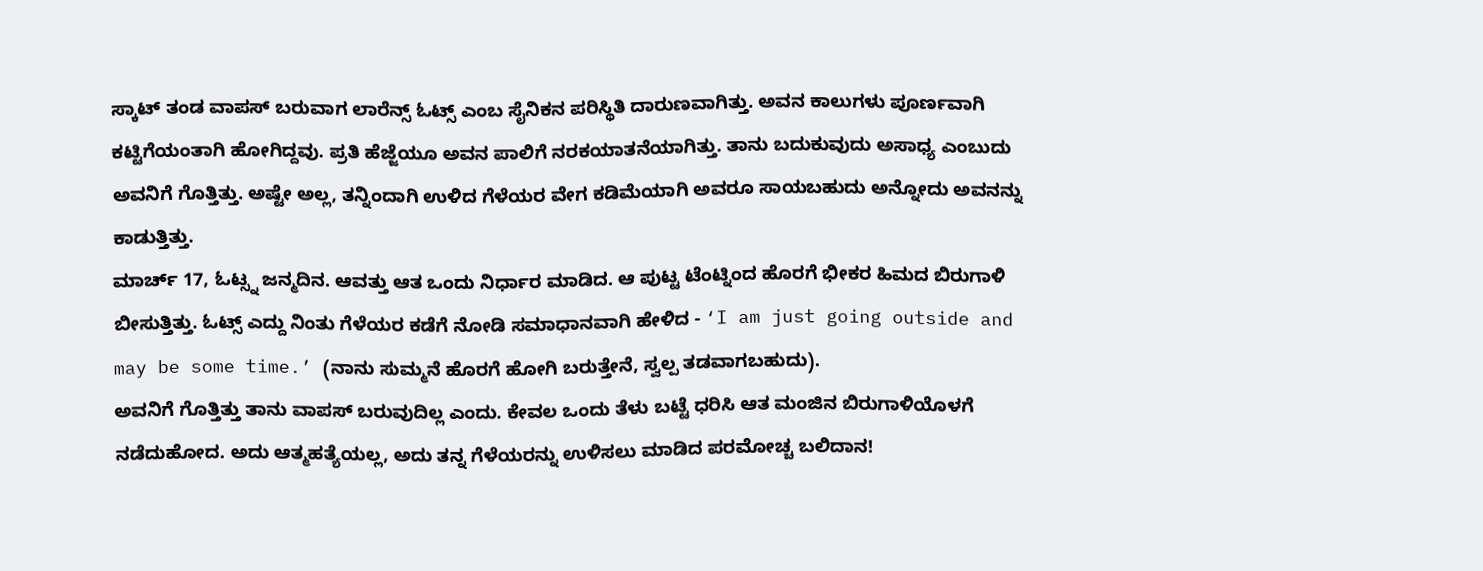ಸ್ಕಾಟ್ ತಂಡ ವಾಪಸ್ ಬರುವಾಗ ಲಾರೆನ್ಸ್ ಓಟ್ಸ್ ಎಂಬ ಸೈನಿಕನ ಪರಿಸ್ಥಿತಿ ದಾರುಣವಾಗಿತ್ತು. ಅವನ ಕಾಲುಗಳು ಪೂರ್ಣವಾಗಿ ಕಟ್ಟಿಗೆಯಂತಾಗಿ ಹೋಗಿದ್ದವು. ಪ್ರತಿ ಹೆಜ್ಜೆಯೂ ಅವನ ಪಾಲಿಗೆ ನರಕಯಾತನೆಯಾಗಿತ್ತು. ತಾನು ಬದುಕುವುದು ಅಸಾಧ್ಯ ಎಂಬುದು ಅವನಿಗೆ ಗೊತ್ತಿತ್ತು. ಅಷ್ಟೇ ಅಲ್ಲ, ತನ್ನಿಂದಾಗಿ ಉಳಿದ ಗೆಳೆಯರ ವೇಗ ಕಡಿಮೆಯಾಗಿ ಅವರೂ ಸಾಯಬಹುದು ಅನ್ನೋದು ಅವನನ್ನು ಕಾಡುತ್ತಿತ್ತು.
ಮಾರ್ಚ್ 17, ಓಟ್ಸ್ನ ಜನ್ಮದಿನ. ಆವತ್ತು ಆತ ಒಂದು ನಿರ್ಧಾರ ಮಾಡಿದ. ಆ ಪುಟ್ಟ ಟೆಂಟ್ನಿಂದ ಹೊರಗೆ ಭೀಕರ ಹಿಮದ ಬಿರುಗಾಳಿ ಬೀಸುತ್ತಿತ್ತು. ಓಟ್ಸ್ ಎದ್ದು ನಿಂತು ಗೆಳೆಯರ ಕಡೆಗೆ ನೋಡಿ ಸಮಾಧಾನವಾಗಿ ಹೇಳಿದ - ‘I am just going outside and may be some time.’ (ನಾನು ಸುಮ್ಮನೆ ಹೊರಗೆ ಹೋಗಿ ಬರುತ್ತೇನೆ, ಸ್ವಲ್ಪ ತಡವಾಗಬಹುದು).
ಅವನಿಗೆ ಗೊತ್ತಿತ್ತು ತಾನು ವಾಪಸ್ ಬರುವುದಿಲ್ಲ ಎಂದು. ಕೇವಲ ಒಂದು ತೆಳು ಬಟ್ಟೆ ಧರಿಸಿ ಆತ ಮಂಜಿನ ಬಿರುಗಾಳಿಯೊಳಗೆ ನಡೆದುಹೋದ. ಅದು ಆತ್ಮಹತ್ಯೆಯಲ್ಲ, ಅದು ತನ್ನ ಗೆಳೆಯರನ್ನು ಉಳಿಸಲು ಮಾಡಿದ ಪರಮೋಚ್ಚ ಬಲಿದಾನ!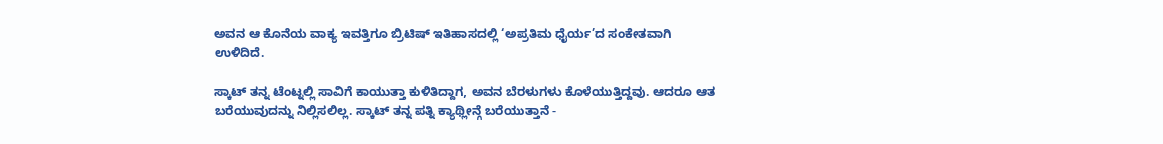ಅವನ ಆ ಕೊನೆಯ ವಾಕ್ಯ ಇವತ್ತಿಗೂ ಬ್ರಿಟಿಷ್ ಇತಿಹಾಸದಲ್ಲಿ ‘ಅಪ್ರತಿಮ ಧೈರ್ಯ’ದ ಸಂಕೇತವಾಗಿ ಉಳಿದಿದೆ.

ಸ್ಕಾಟ್ ತನ್ನ ಟೆಂಟ್ನಲ್ಲಿ ಸಾವಿಗೆ ಕಾಯುತ್ತಾ ಕುಳಿತಿದ್ದಾಗ, ಅವನ ಬೆರಳುಗಳು ಕೊಳೆಯುತ್ತಿದ್ದವು. ಆದರೂ ಆತ ಬರೆಯುವುದನ್ನು ನಿಲ್ಲಿಸಲಿಲ್ಲ. ಸ್ಕಾಟ್ ತನ್ನ ಪತ್ನಿ ಕ್ಯಾಥ್ಲೀನ್ಗೆ ಬರೆಯುತ್ತಾನೆ -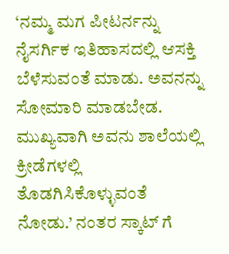‘ನಮ್ಮ ಮಗ ಪೀಟರ್ನನ್ನು ನೈಸರ್ಗಿಕ ಇತಿಹಾಸದಲ್ಲಿ ಆಸಕ್ತಿ ಬೆಳೆಸುವಂತೆ ಮಾಡು. ಅವನನ್ನು ಸೋಮಾರಿ ಮಾಡಬೇಡ. ಮುಖ್ಯವಾಗಿ ಅವನು ಶಾಲೆಯಲ್ಲಿ ಕ್ರೀಡೆಗಳಲ್ಲಿ ತೊಡಗಿಸಿಕೊಳ್ಳುವಂತೆ ನೋಡು.’ ನಂತರ ಸ್ಕಾಟ್ ಗೆ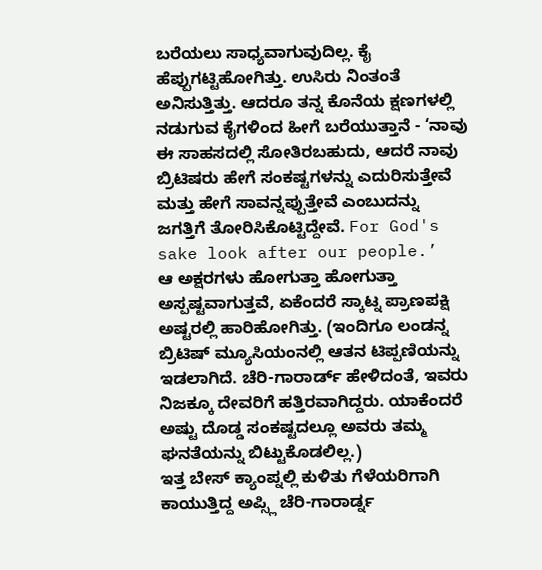ಬರೆಯಲು ಸಾಧ್ಯವಾಗುವುದಿಲ್ಲ. ಕೈ ಹೆಪ್ಪುಗಟ್ಟಿಹೋಗಿತ್ತು. ಉಸಿರು ನಿಂತಂತೆ ಅನಿಸುತ್ತಿತ್ತು. ಆದರೂ ತನ್ನ ಕೊನೆಯ ಕ್ಷಣಗಳಲ್ಲಿ ನಡುಗುವ ಕೈಗಳಿಂದ ಹೀಗೆ ಬರೆಯುತ್ತಾನೆ - ‘ನಾವು ಈ ಸಾಹಸದಲ್ಲಿ ಸೋತಿರಬಹುದು, ಆದರೆ ನಾವು ಬ್ರಿಟಿಷರು ಹೇಗೆ ಸಂಕಷ್ಟಗಳನ್ನು ಎದುರಿಸುತ್ತೇವೆ ಮತ್ತು ಹೇಗೆ ಸಾವನ್ನಪ್ಪುತ್ತೇವೆ ಎಂಬುದನ್ನು ಜಗತ್ತಿಗೆ ತೋರಿಸಿಕೊಟ್ಟಿದ್ದೇವೆ. For God's sake look after our people.’
ಆ ಅಕ್ಷರಗಳು ಹೋಗುತ್ತಾ ಹೋಗುತ್ತಾ ಅಸ್ಪಷ್ಟವಾಗುತ್ತವೆ, ಏಕೆಂದರೆ ಸ್ಕಾಟ್ನ ಪ್ರಾಣಪಕ್ಷಿ ಅಷ್ಟರಲ್ಲಿ ಹಾರಿಹೋಗಿತ್ತು. (ಇಂದಿಗೂ ಲಂಡನ್ನ ಬ್ರಿಟಿಷ್ ಮ್ಯೂಸಿಯಂನಲ್ಲಿ ಆತನ ಟಿಪ್ಪಣಿಯನ್ನು ಇಡಲಾಗಿದೆ. ಚೆರಿ-ಗಾರಾರ್ಡ್ ಹೇಳಿದಂತೆ, ಇವರು ನಿಜಕ್ಕೂ ದೇವರಿಗೆ ಹತ್ತಿರವಾಗಿದ್ದರು. ಯಾಕೆಂದರೆ ಅಷ್ಟು ದೊಡ್ಡ ಸಂಕಷ್ಟದಲ್ಲೂ ಅವರು ತಮ್ಮ ಘನತೆಯನ್ನು ಬಿಟ್ಟುಕೊಡಲಿಲ್ಲ.)
ಇತ್ತ ಬೇಸ್ ಕ್ಯಾಂಪ್ನಲ್ಲಿ ಕುಳಿತು ಗೆಳೆಯರಿಗಾಗಿ ಕಾಯುತ್ತಿದ್ದ ಅಪ್ಸ್ಲಿ ಚೆರಿ-ಗಾರಾರ್ಡ್ನ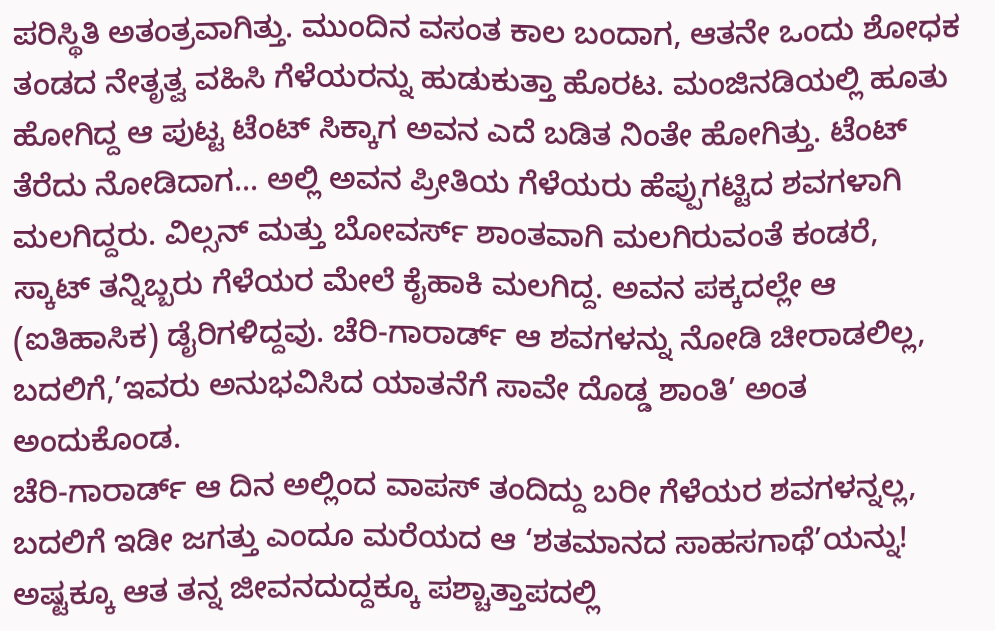ಪರಿಸ್ಥಿತಿ ಅತಂತ್ರವಾಗಿತ್ತು. ಮುಂದಿನ ವಸಂತ ಕಾಲ ಬಂದಾಗ, ಆತನೇ ಒಂದು ಶೋಧಕ ತಂಡದ ನೇತೃತ್ವ ವಹಿಸಿ ಗೆಳೆಯರನ್ನು ಹುಡುಕುತ್ತಾ ಹೊರಟ. ಮಂಜಿನಡಿಯಲ್ಲಿ ಹೂತು ಹೋಗಿದ್ದ ಆ ಪುಟ್ಟ ಟೆಂಟ್ ಸಿಕ್ಕಾಗ ಅವನ ಎದೆ ಬಡಿತ ನಿಂತೇ ಹೋಗಿತ್ತು. ಟೆಂಟ್ ತೆರೆದು ನೋಡಿದಾಗ... ಅಲ್ಲಿ ಅವನ ಪ್ರೀತಿಯ ಗೆಳೆಯರು ಹೆಪ್ಪುಗಟ್ಟಿದ ಶವಗಳಾಗಿ ಮಲಗಿದ್ದರು. ವಿಲ್ಸನ್ ಮತ್ತು ಬೋವರ್ಸ್ ಶಾಂತವಾಗಿ ಮಲಗಿರುವಂತೆ ಕಂಡರೆ, ಸ್ಕಾಟ್ ತನ್ನಿಬ್ಬರು ಗೆಳೆಯರ ಮೇಲೆ ಕೈಹಾಕಿ ಮಲಗಿದ್ದ. ಅವನ ಪಕ್ಕದಲ್ಲೇ ಆ (ಐತಿಹಾಸಿಕ) ಡೈರಿಗಳಿದ್ದವು. ಚೆರಿ-ಗಾರಾರ್ಡ್ ಆ ಶವಗಳನ್ನು ನೋಡಿ ಚೀರಾಡಲಿಲ್ಲ, ಬದಲಿಗೆ,’ಇವರು ಅನುಭವಿಸಿದ ಯಾತನೆಗೆ ಸಾವೇ ದೊಡ್ಡ ಶಾಂತಿ’ ಅಂತ ಅಂದುಕೊಂಡ.
ಚೆರಿ-ಗಾರಾರ್ಡ್ ಆ ದಿನ ಅಲ್ಲಿಂದ ವಾಪಸ್ ತಂದಿದ್ದು ಬರೀ ಗೆಳೆಯರ ಶವಗಳನ್ನಲ್ಲ, ಬದಲಿಗೆ ಇಡೀ ಜಗತ್ತು ಎಂದೂ ಮರೆಯದ ಆ ‘ಶತಮಾನದ ಸಾಹಸಗಾಥೆ’ಯನ್ನು! ಅಷ್ಟಕ್ಕೂ ಆತ ತನ್ನ ಜೀವನದುದ್ದಕ್ಕೂ ಪಶ್ಚಾತ್ತಾಪದಲ್ಲಿ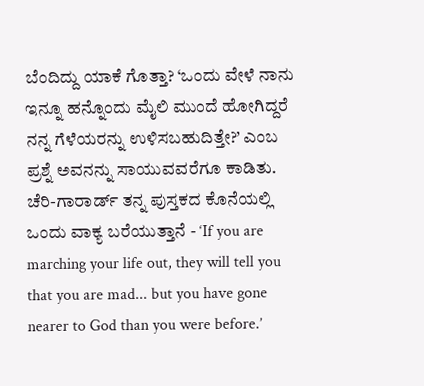ಬೆಂದಿದ್ದು ಯಾಕೆ ಗೊತ್ತಾ? ‘ಒಂದು ವೇಳೆ ನಾನು ಇನ್ನೂ ಹನ್ನೊಂದು ಮೈಲಿ ಮುಂದೆ ಹೋಗಿದ್ದರೆ ನನ್ನ ಗೆಳೆಯರನ್ನು ಉಳಿಸಬಹುದಿತ್ತೇ?’ ಎಂಬ ಪ್ರಶ್ನೆ ಅವನನ್ನು ಸಾಯುವವರೆಗೂ ಕಾಡಿತು.
ಚೆರಿ-ಗಾರಾರ್ಡ್ ತನ್ನ ಪುಸ್ತಕದ ಕೊನೆಯಲ್ಲಿ ಒಂದು ವಾಕ್ಯ ಬರೆಯುತ್ತಾನೆ - ‘If you are marching your life out, they will tell you that you are mad... but you have gone nearer to God than you were before.’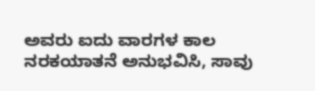ಅವರು ಐದು ವಾರಗಳ ಕಾಲ ನರಕಯಾತನೆ ಅನುಭವಿಸಿ, ಸಾವು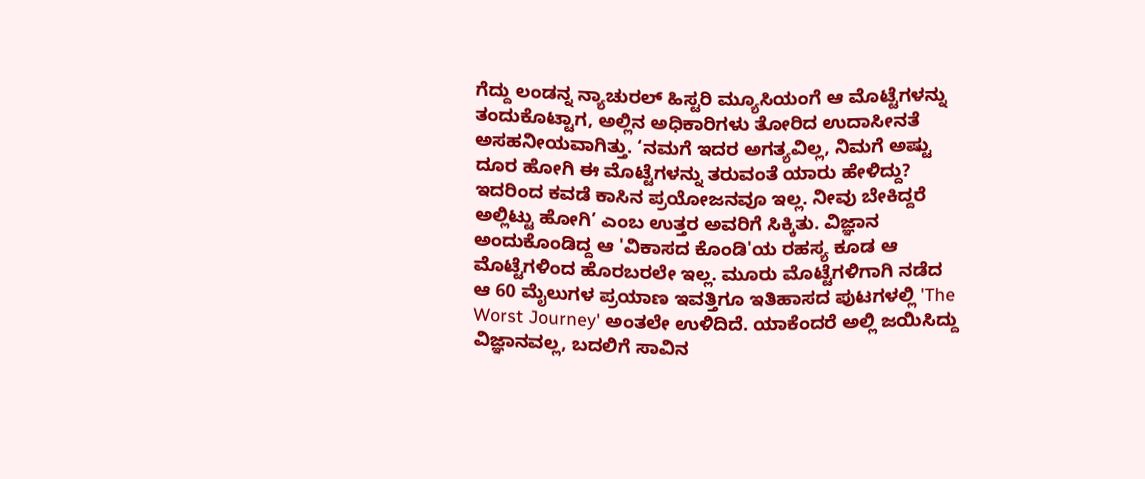ಗೆದ್ದು ಲಂಡನ್ನ ನ್ಯಾಚುರಲ್ ಹಿಸ್ಟರಿ ಮ್ಯೂಸಿಯಂಗೆ ಆ ಮೊಟ್ಟೆಗಳನ್ನು ತಂದುಕೊಟ್ಟಾಗ, ಅಲ್ಲಿನ ಅಧಿಕಾರಿಗಳು ತೋರಿದ ಉದಾಸೀನತೆ ಅಸಹನೀಯವಾಗಿತ್ತು. ‘ನಮಗೆ ಇದರ ಅಗತ್ಯವಿಲ್ಲ, ನಿಮಗೆ ಅಷ್ಟು ದೂರ ಹೋಗಿ ಈ ಮೊಟ್ಟೆಗಳನ್ನು ತರುವಂತೆ ಯಾರು ಹೇಳಿದ್ದು? ಇದರಿಂದ ಕವಡೆ ಕಾಸಿನ ಪ್ರಯೋಜನವೂ ಇಲ್ಲ. ನೀವು ಬೇಕಿದ್ದರೆ ಅಲ್ಲಿಟ್ಟು ಹೋಗಿ’ ಎಂಬ ಉತ್ತರ ಅವರಿಗೆ ಸಿಕ್ಕಿತು. ವಿಜ್ಞಾನ ಅಂದುಕೊಂಡಿದ್ದ ಆ 'ವಿಕಾಸದ ಕೊಂಡಿ'ಯ ರಹಸ್ಯ ಕೂಡ ಆ ಮೊಟ್ಟೆಗಳಿಂದ ಹೊರಬರಲೇ ಇಲ್ಲ. ಮೂರು ಮೊಟ್ಟೆಗಳಿಗಾಗಿ ನಡೆದ ಆ 60 ಮೈಲುಗಳ ಪ್ರಯಾಣ ಇವತ್ತಿಗೂ ಇತಿಹಾಸದ ಪುಟಗಳಲ್ಲಿ 'The Worst Journey' ಅಂತಲೇ ಉಳಿದಿದೆ. ಯಾಕೆಂದರೆ ಅಲ್ಲಿ ಜಯಿಸಿದ್ದು ವಿಜ್ಞಾನವಲ್ಲ, ಬದಲಿಗೆ ಸಾವಿನ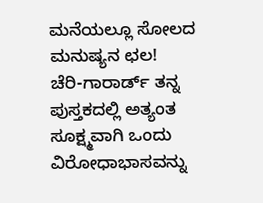ಮನೆಯಲ್ಲೂ ಸೋಲದ ಮನುಷ್ಯನ ಛಲ!
ಚೆರಿ-ಗಾರಾರ್ಡ್ ತನ್ನ ಪುಸ್ತಕದಲ್ಲಿ ಅತ್ಯಂತ ಸೂಕ್ಷ್ಮವಾಗಿ ಒಂದು ವಿರೋಧಾಭಾಸವನ್ನು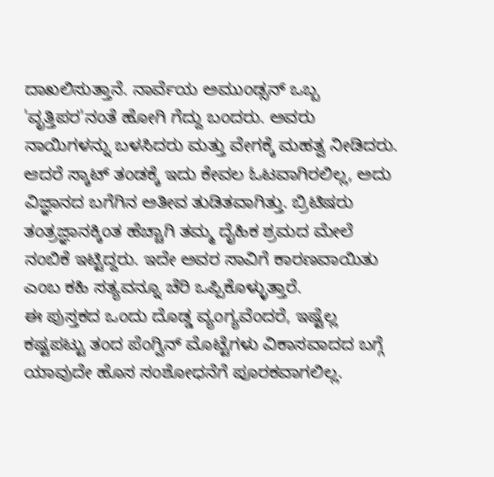ದಾಖಲಿಸುತ್ತಾನೆ. ನಾರ್ವೆಯ ಅಮುಂಡ್ಸನ್ ಒಬ್ಬ 'ವೃತ್ತಿಪರ'ನಂತೆ ಹೋಗಿ ಗೆದ್ದು ಬಂದರು. ಅವರು ನಾಯಿಗಳನ್ನು ಬಳಸಿದರು ಮತ್ತು ವೇಗಕ್ಕೆ ಮಹತ್ವ ನೀಡಿದರು. ಆದರೆ ಸ್ಕಾಟ್ ತಂಡಕ್ಕೆ ಇದು ಕೇವಲ ಓಟವಾಗಿರಲಿಲ್ಲ, ಅದು ವಿಜ್ಞಾನದ ಬಗೆಗಿನ ಅತೀವ ತುಡಿತವಾಗಿತ್ತು. ಬ್ರಿಟಿಷರು ತಂತ್ರಜ್ಞಾನಕ್ಕಿಂತ ಹೆಚ್ಚಾಗಿ ತಮ್ಮ ದೈಹಿಕ ಶ್ರಮದ ಮೇಲೆ ನಂಬಿಕೆ ಇಟ್ಟಿದ್ದರು. ಇದೇ ಅವರ ಸಾವಿಗೆ ಕಾರಣವಾಯಿತು ಎಂಬ ಕಹಿ ಸತ್ಯವನ್ನೂ ಚೆರಿ ಒಪ್ಪಿಕೊಳ್ಳುತ್ತಾರೆ.
ಈ ಪುಸ್ತಕದ ಒಂದು ದೊಡ್ಡ ವ್ಯಂಗ್ಯವೆಂದರೆ, ಇಷ್ಟೆಲ್ಲ ಕಷ್ಟಪಟ್ಟು ತಂದ ಪೆಂಗ್ವಿನ್ ಮೊಟ್ಟೆಗಳು ವಿಕಾಸವಾದದ ಬಗ್ಗೆ ಯಾವುದೇ ಹೊಸ ಸಂಶೋಧನೆಗೆ ಪೂರಕವಾಗಲಿಲ್ಲ.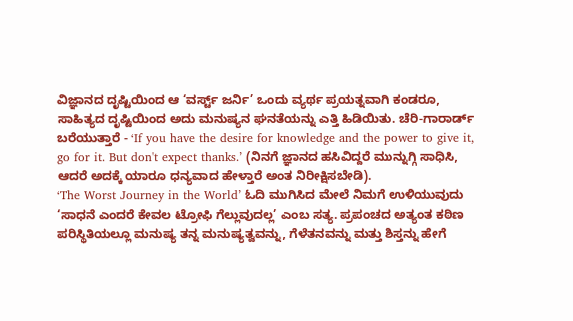ವಿಜ್ಞಾನದ ದೃಷ್ಟಿಯಿಂದ ಆ ‘ವರ್ಸ್ಟ್ ಜರ್ನಿ’ ಒಂದು ವ್ಯರ್ಥ ಪ್ರಯತ್ನವಾಗಿ ಕಂಡರೂ, ಸಾಹಿತ್ಯದ ದೃಷ್ಟಿಯಿಂದ ಅದು ಮನುಷ್ಯನ ಘನತೆಯನ್ನು ಎತ್ತಿ ಹಿಡಿಯಿತು. ಚೆರಿ-ಗಾರಾರ್ಡ್ ಬರೆಯುತ್ತಾರೆ - ‘If you have the desire for knowledge and the power to give it, go for it. But don't expect thanks.’ (ನಿನಗೆ ಜ್ಞಾನದ ಹಸಿವಿದ್ದರೆ ಮುನ್ನುಗ್ಗಿ ಸಾಧಿಸಿ, ಆದರೆ ಅದಕ್ಕೆ ಯಾರೂ ಧನ್ಯವಾದ ಹೇಳ್ತಾರೆ ಅಂತ ನಿರೀಕ್ಷಿಸಬೇಡಿ).
‘The Worst Journey in the World’ ಓದಿ ಮುಗಿಸಿದ ಮೇಲೆ ನಿಮಗೆ ಉಳಿಯುವುದು ‘ಸಾಧನೆ ಎಂದರೆ ಕೇವಲ ಟ್ರೋಫಿ ಗೆಲ್ಲುವುದಲ್ಲ’ ಎಂಬ ಸತ್ಯ. ಪ್ರಪಂಚದ ಅತ್ಯಂತ ಕಠಿಣ ಪರಿಸ್ಥಿತಿಯಲ್ಲೂ ಮನುಷ್ಯ ತನ್ನ ಮನುಷ್ಯತ್ವವನ್ನು, ಗೆಳೆತನವನ್ನು ಮತ್ತು ಶಿಸ್ತನ್ನು ಹೇಗೆ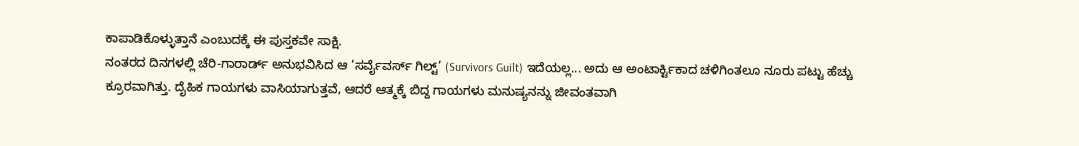ಕಾಪಾಡಿಕೊಳ್ಳುತ್ತಾನೆ ಎಂಬುದಕ್ಕೆ ಈ ಪುಸ್ತಕವೇ ಸಾಕ್ಷಿ.
ನಂತರದ ದಿನಗಳಲ್ಲಿ ಚೆರಿ-ಗಾರಾರ್ಡ್ ಅನುಭವಿಸಿದ ಆ ‘ಸರ್ವೈವರ್ಸ್ ಗಿಲ್ಟ್’ (Survivors Guilt) ಇದೆಯಲ್ಲ... ಅದು ಆ ಅಂಟಾರ್ಕ್ಟಿಕಾದ ಚಳಿಗಿಂತಲೂ ನೂರು ಪಟ್ಟು ಹೆಚ್ಚು ಕ್ರೂರವಾಗಿತ್ತು. ದೈಹಿಕ ಗಾಯಗಳು ವಾಸಿಯಾಗುತ್ತವೆ, ಆದರೆ ಆತ್ಮಕ್ಕೆ ಬಿದ್ದ ಗಾಯಗಳು ಮನುಷ್ಯನನ್ನು ಜೀವಂತವಾಗಿ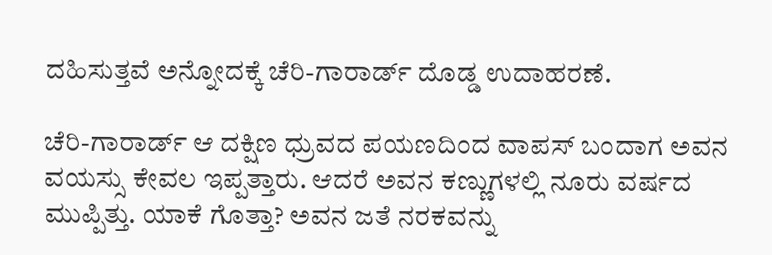ದಹಿಸುತ್ತವೆ ಅನ್ನೋದಕ್ಕೆ ಚೆರಿ-ಗಾರಾರ್ಡ್ ದೊಡ್ಡ ಉದಾಹರಣೆ.

ಚೆರಿ-ಗಾರಾರ್ಡ್ ಆ ದಕ್ಷಿಣ ಧ್ರುವದ ಪಯಣದಿಂದ ವಾಪಸ್ ಬಂದಾಗ ಅವನ ವಯಸ್ಸು ಕೇವಲ ಇಪ್ಪತ್ತಾರು. ಆದರೆ ಅವನ ಕಣ್ಣುಗಳಲ್ಲಿ ನೂರು ವರ್ಷದ ಮುಪ್ಪಿತ್ತು. ಯಾಕೆ ಗೊತ್ತಾ? ಅವನ ಜತೆ ನರಕವನ್ನು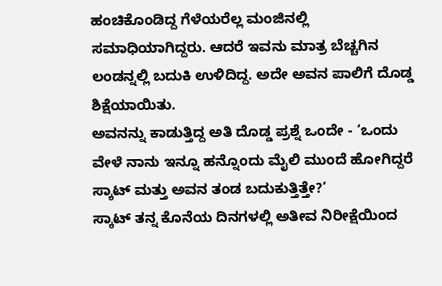ಹಂಚಿಕೊಂಡಿದ್ದ ಗೆಳೆಯರೆಲ್ಲ ಮಂಜಿನಲ್ಲಿ ಸಮಾಧಿಯಾಗಿದ್ದರು. ಆದರೆ ಇವನು ಮಾತ್ರ ಬೆಚ್ಚಗಿನ ಲಂಡನ್ನಲ್ಲಿ ಬದುಕಿ ಉಳಿದಿದ್ದ. ಅದೇ ಅವನ ಪಾಲಿಗೆ ದೊಡ್ಡ ಶಿಕ್ಷೆಯಾಯಿತು.
ಅವನನ್ನು ಕಾಡುತ್ತಿದ್ದ ಅತಿ ದೊಡ್ಡ ಪ್ರಶ್ನೆ ಒಂದೇ - ‘ಒಂದು ವೇಳೆ ನಾನು ಇನ್ನೂ ಹನ್ನೊಂದು ಮೈಲಿ ಮುಂದೆ ಹೋಗಿದ್ದರೆ ಸ್ಕಾಟ್ ಮತ್ತು ಅವನ ತಂಡ ಬದುಕುತ್ತಿತ್ತೇ?’
ಸ್ಕಾಟ್ ತನ್ನ ಕೊನೆಯ ದಿನಗಳಲ್ಲಿ ಅತೀವ ನಿರೀಕ್ಷೆಯಿಂದ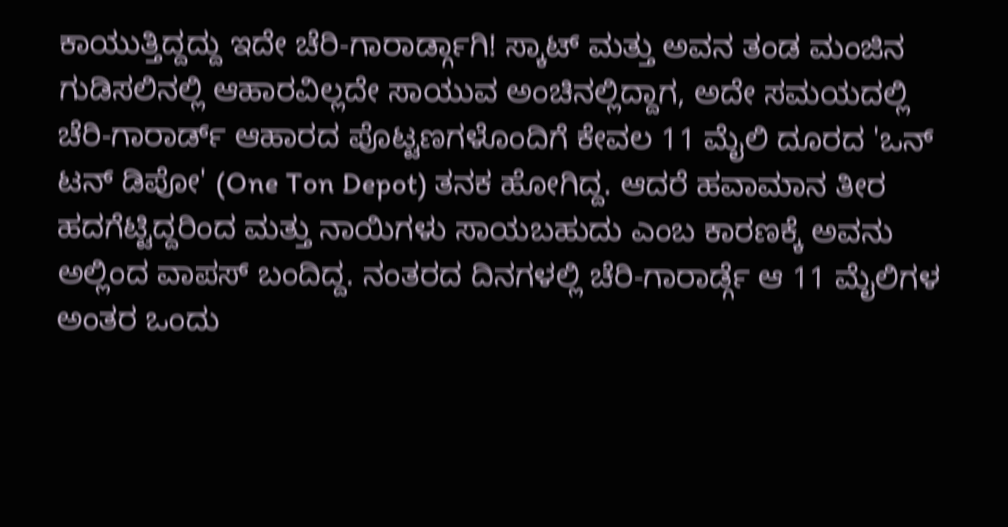ಕಾಯುತ್ತಿದ್ದದ್ದು ಇದೇ ಚೆರಿ-ಗಾರಾರ್ಡ್ಗಾಗಿ! ಸ್ಕಾಟ್ ಮತ್ತು ಅವನ ತಂಡ ಮಂಜಿನ ಗುಡಿಸಲಿನಲ್ಲಿ ಆಹಾರವಿಲ್ಲದೇ ಸಾಯುವ ಅಂಚಿನಲ್ಲಿದ್ದಾಗ, ಅದೇ ಸಮಯದಲ್ಲಿ ಚೆರಿ-ಗಾರಾರ್ಡ್ ಆಹಾರದ ಪೊಟ್ಟಣಗಳೊಂದಿಗೆ ಕೇವಲ 11 ಮೈಲಿ ದೂರದ 'ಒನ್ ಟನ್ ಡಿಪೋ' (One Ton Depot) ತನಕ ಹೋಗಿದ್ದ. ಆದರೆ ಹವಾಮಾನ ತೀರ ಹದಗೆಟ್ಟಿದ್ದರಿಂದ ಮತ್ತು ನಾಯಿಗಳು ಸಾಯಬಹುದು ಎಂಬ ಕಾರಣಕ್ಕೆ ಅವನು ಅಲ್ಲಿಂದ ವಾಪಸ್ ಬಂದಿದ್ದ. ನಂತರದ ದಿನಗಳಲ್ಲಿ ಚೆರಿ-ಗಾರಾರ್ಡ್ಗೆ ಆ 11 ಮೈಲಿಗಳ ಅಂತರ ಒಂದು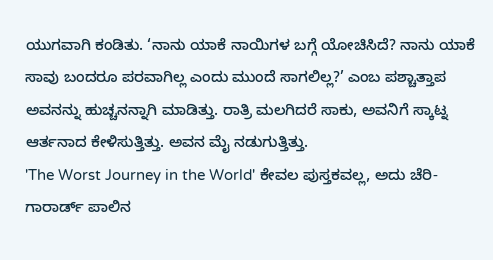ಯುಗವಾಗಿ ಕಂಡಿತು. ‘ನಾನು ಯಾಕೆ ನಾಯಿಗಳ ಬಗ್ಗೆ ಯೋಚಿಸಿದೆ? ನಾನು ಯಾಕೆ ಸಾವು ಬಂದರೂ ಪರವಾಗಿಲ್ಲ ಎಂದು ಮುಂದೆ ಸಾಗಲಿಲ್ಲ?’ ಎಂಬ ಪಶ್ಚಾತ್ತಾಪ ಅವನನ್ನು ಹುಚ್ಚನನ್ನಾಗಿ ಮಾಡಿತ್ತು. ರಾತ್ರಿ ಮಲಗಿದರೆ ಸಾಕು, ಅವನಿಗೆ ಸ್ಕಾಟ್ನ ಆರ್ತನಾದ ಕೇಳಿಸುತ್ತಿತ್ತು. ಅವನ ಮೈ ನಡುಗುತ್ತಿತ್ತು.
'The Worst Journey in the World' ಕೇವಲ ಪುಸ್ತಕವಲ್ಲ, ಅದು ಚೆರಿ-ಗಾರಾರ್ಡ್ ಪಾಲಿನ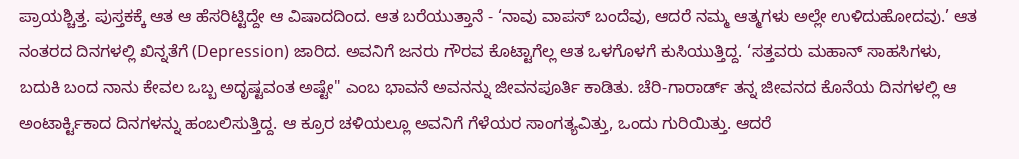ಪ್ರಾಯಶ್ಚಿತ್ತ. ಪುಸ್ತಕಕ್ಕೆ ಆತ ಆ ಹೆಸರಿಟ್ಟಿದ್ದೇ ಆ ವಿಷಾದದಿಂದ. ಆತ ಬರೆಯುತ್ತಾನೆ - ‘ನಾವು ವಾಪಸ್ ಬಂದೆವು, ಆದರೆ ನಮ್ಮ ಆತ್ಮಗಳು ಅಲ್ಲೇ ಉಳಿದುಹೋದವು.’ ಆತ ನಂತರದ ದಿನಗಳಲ್ಲಿ ಖಿನ್ನತೆಗೆ (Depression) ಜಾರಿದ. ಅವನಿಗೆ ಜನರು ಗೌರವ ಕೊಟ್ಟಾಗೆಲ್ಲ ಆತ ಒಳಗೊಳಗೆ ಕುಸಿಯುತ್ತಿದ್ದ. ‘ಸತ್ತವರು ಮಹಾನ್ ಸಾಹಸಿಗಳು, ಬದುಕಿ ಬಂದ ನಾನು ಕೇವಲ ಒಬ್ಬ ಅದೃಷ್ಟವಂತ ಅಷ್ಟೇ" ಎಂಬ ಭಾವನೆ ಅವನನ್ನು ಜೀವನಪೂರ್ತಿ ಕಾಡಿತು. ಚೆರಿ-ಗಾರಾರ್ಡ್ ತನ್ನ ಜೀವನದ ಕೊನೆಯ ದಿನಗಳಲ್ಲಿ ಆ ಅಂಟಾರ್ಕ್ಟಿಕಾದ ದಿನಗಳನ್ನು ಹಂಬಲಿಸುತ್ತಿದ್ದ. ಆ ಕ್ರೂರ ಚಳಿಯಲ್ಲೂ ಅವನಿಗೆ ಗೆಳೆಯರ ಸಾಂಗತ್ಯವಿತ್ತು, ಒಂದು ಗುರಿಯಿತ್ತು. ಆದರೆ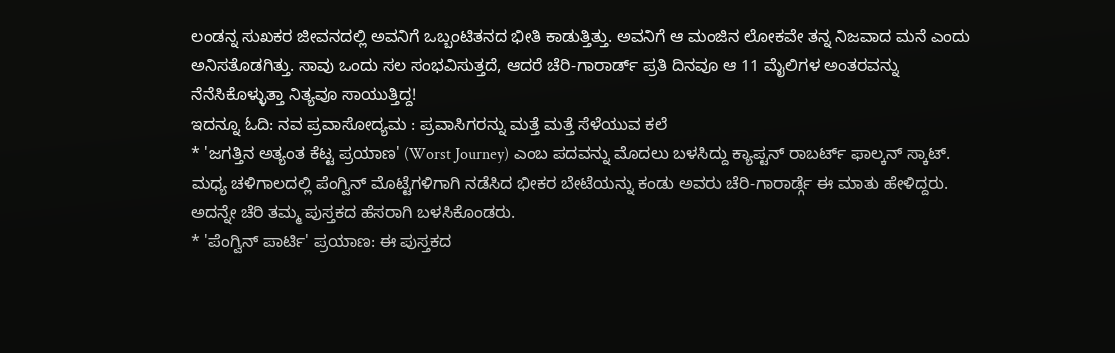ಲಂಡನ್ನ ಸುಖಕರ ಜೀವನದಲ್ಲಿ ಅವನಿಗೆ ಒಬ್ಬಂಟಿತನದ ಭೀತಿ ಕಾಡುತ್ತಿತ್ತು. ಅವನಿಗೆ ಆ ಮಂಜಿನ ಲೋಕವೇ ತನ್ನ ನಿಜವಾದ ಮನೆ ಎಂದು ಅನಿಸತೊಡಗಿತ್ತು. ಸಾವು ಒಂದು ಸಲ ಸಂಭವಿಸುತ್ತದೆ, ಆದರೆ ಚೆರಿ-ಗಾರಾರ್ಡ್ ಪ್ರತಿ ದಿನವೂ ಆ 11 ಮೈಲಿಗಳ ಅಂತರವನ್ನು ನೆನೆಸಿಕೊಳ್ಳುತ್ತಾ ನಿತ್ಯವೂ ಸಾಯುತ್ತಿದ್ದ!
ಇದನ್ನೂ ಓದಿ: ನವ ಪ್ರವಾಸೋದ್ಯಮ : ಪ್ರವಾಸಿಗರನ್ನು ಮತ್ತೆ ಮತ್ತೆ ಸೆಳೆಯುವ ಕಲೆ
* 'ಜಗತ್ತಿನ ಅತ್ಯಂತ ಕೆಟ್ಟ ಪ್ರಯಾಣ' (Worst Journey) ಎಂಬ ಪದವನ್ನು ಮೊದಲು ಬಳಸಿದ್ದು ಕ್ಯಾಪ್ಟನ್ ರಾಬರ್ಟ್ ಫಾಲ್ಕನ್ ಸ್ಕಾಟ್. ಮಧ್ಯ ಚಳಿಗಾಲದಲ್ಲಿ ಪೆಂಗ್ವಿನ್ ಮೊಟ್ಟೆಗಳಿಗಾಗಿ ನಡೆಸಿದ ಭೀಕರ ಬೇಟೆಯನ್ನು ಕಂಡು ಅವರು ಚೆರಿ-ಗಾರಾರ್ಡ್ಗೆ ಈ ಮಾತು ಹೇಳಿದ್ದರು. ಅದನ್ನೇ ಚೆರಿ ತಮ್ಮ ಪುಸ್ತಕದ ಹೆಸರಾಗಿ ಬಳಸಿಕೊಂಡರು.
* 'ಪೆಂಗ್ವಿನ್ ಪಾರ್ಟಿ' ಪ್ರಯಾಣ: ಈ ಪುಸ್ತಕದ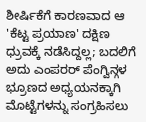ಶೀರ್ಷಿಕೆಗೆ ಕಾರಣವಾದ ಆ 'ಕೆಟ್ಟ ಪ್ರಯಾಣ' ದಕ್ಷಿಣ ಧ್ರುವಕ್ಕೆ ನಡೆಸಿದ್ದಲ್ಲ; ಬದಲಿಗೆ ಅದು ಎಂಪರರ್ ಪೆಂಗ್ವಿನ್ಗಳ ಭ್ರೂಣದ ಅಧ್ಯಯನಕ್ಕಾಗಿ ಮೊಟ್ಟೆಗಳನ್ನು ಸಂಗ್ರಹಿಸಲು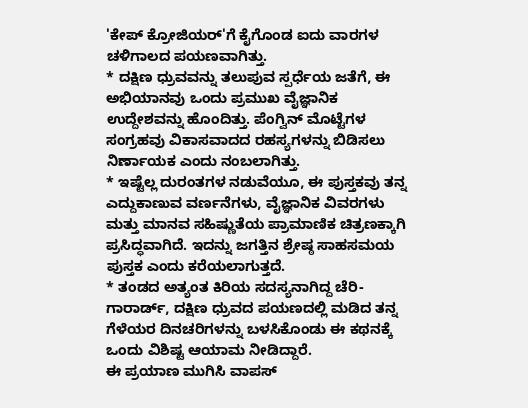'ಕೇಪ್ ಕ್ರೋಜಿಯರ್'ಗೆ ಕೈಗೊಂಡ ಐದು ವಾರಗಳ ಚಳಿಗಾಲದ ಪಯಣವಾಗಿತ್ತು.
* ದಕ್ಷಿಣ ಧ್ರುವವನ್ನು ತಲುಪುವ ಸ್ಪರ್ಧೆಯ ಜತೆಗೆ, ಈ ಅಭಿಯಾನವು ಒಂದು ಪ್ರಮುಖ ವೈಜ್ಞಾನಿಕ ಉದ್ದೇಶವನ್ನು ಹೊಂದಿತ್ತು. ಪೆಂಗ್ವಿನ್ ಮೊಟ್ಟೆಗಳ ಸಂಗ್ರಹವು ವಿಕಾಸವಾದದ ರಹಸ್ಯಗಳನ್ನು ಬಿಡಿಸಲು ನಿರ್ಣಾಯಕ ಎಂದು ನಂಬಲಾಗಿತ್ತು.
* ಇಷ್ಟೆಲ್ಲ ದುರಂತಗಳ ನಡುವೆಯೂ, ಈ ಪುಸ್ತಕವು ತನ್ನ ಎದ್ದುಕಾಣುವ ವರ್ಣನೆಗಳು, ವೈಜ್ಞಾನಿಕ ವಿವರಗಳು ಮತ್ತು ಮಾನವ ಸಹಿಷ್ಣುತೆಯ ಪ್ರಾಮಾಣಿಕ ಚಿತ್ರಣಕ್ಕಾಗಿ ಪ್ರಸಿದ್ಧವಾಗಿದೆ. ಇದನ್ನು ಜಗತ್ತಿನ ಶ್ರೇಷ್ಠ ಸಾಹಸಮಯ ಪುಸ್ತಕ ಎಂದು ಕರೆಯಲಾಗುತ್ತದೆ.
* ತಂಡದ ಅತ್ಯಂತ ಕಿರಿಯ ಸದಸ್ಯನಾಗಿದ್ದ ಚೆರಿ-ಗಾರಾರ್ಡ್, ದಕ್ಷಿಣ ಧ್ರುವದ ಪಯಣದಲ್ಲಿ ಮಡಿದ ತನ್ನ ಗೆಳೆಯರ ದಿನಚರಿಗಳನ್ನು ಬಳಸಿಕೊಂಡು ಈ ಕಥನಕ್ಕೆ ಒಂದು ವಿಶಿಷ್ಟ ಆಯಾಮ ನೀಡಿದ್ದಾರೆ.
ಈ ಪ್ರಯಾಣ ಮುಗಿಸಿ ವಾಪಸ್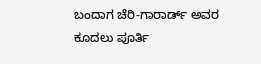ಬಂದಾಗ ಚೆರಿ-ಗಾರಾರ್ಡ್ ಅವರ ಕೂದಲು ಪೂರ್ತಿ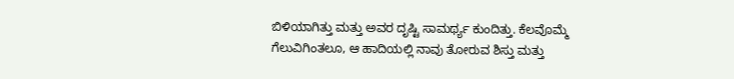ಬಿಳಿಯಾಗಿತ್ತು ಮತ್ತು ಅವರ ದೃಷ್ಟಿ ಸಾಮರ್ಥ್ಯ ಕುಂದಿತ್ತು. ಕೆಲವೊಮ್ಮೆ ಗೆಲುವಿಗಿಂತಲೂ, ಆ ಹಾದಿಯಲ್ಲಿ ನಾವು ತೋರುವ ಶಿಸ್ತು ಮತ್ತು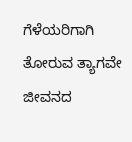ಗೆಳೆಯರಿಗಾಗಿ ತೋರುವ ತ್ಯಾಗವೇ ಜೀವನದ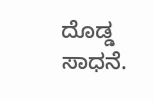ದೊಡ್ಡ ಸಾಧನೆ.